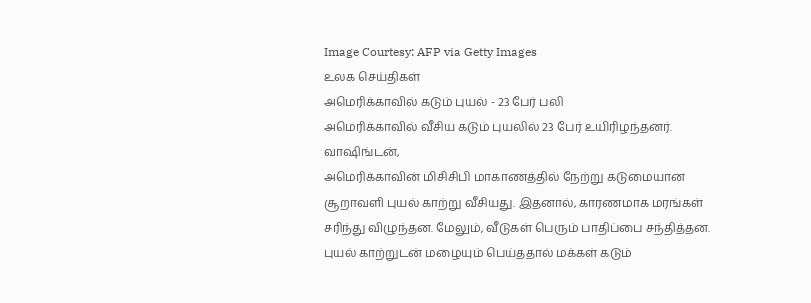Image Courtesy: AFP via Getty Images
உலக செய்திகள்
அமெரிக்காவில் கடும் புயல் - 23 பேர் பலி
அமெரிக்காவில் வீசிய கடும் புயலில் 23 பேர் உயிரிழந்தனர்.
வாஷிங்டன்,
அமெரிக்காவின் மிசிசிபி மாகாணத்தில் நேற்று கடுமையான சூறாவளி புயல் காற்று வீசியது. இதனால், காரணமாக மரங்கள் சரிந்து விழுந்தன. மேலும், வீடுகள் பெரும் பாதிப்பை சந்தித்தன.
புயல் காற்றுடன் மழையும் பெய்ததால் மக்கள் கடும்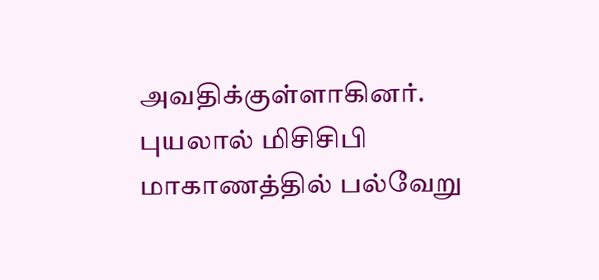அவதிக்குள்ளாகினர். புயலால் மிசிசிபி மாகாணத்தில் பல்வேறு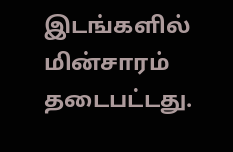இடங்களில் மின்சாரம் தடைபட்டது.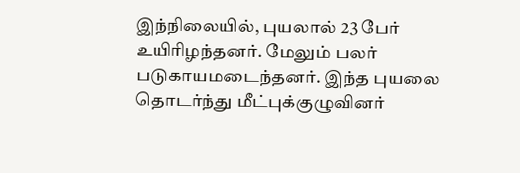இந்நிலையில், புயலால் 23 பேர் உயிரிழந்தனர். மேலும் பலர் படுகாயமடைந்தனர். இந்த புயலை தொடர்ந்து மீட்புக்குழுவினர்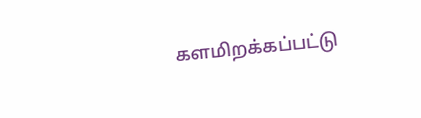களமிறக்கப்பட்டு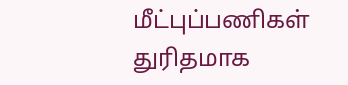மீட்புப்பணிகள் துரிதமாக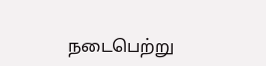நடைபெற்று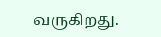வருகிறது.